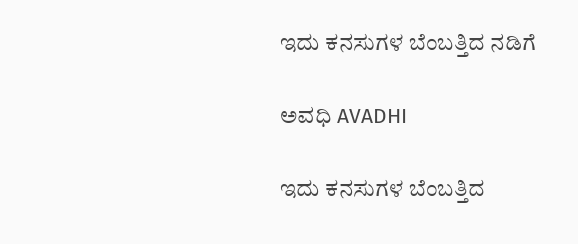ಇದು ಕನಸುಗಳ ಬೆಂಬತ್ತಿದ ನಡಿಗೆ‍

ಅವಧಿ AVADHI

ಇದು ಕನಸುಗಳ ಬೆಂಬತ್ತಿದ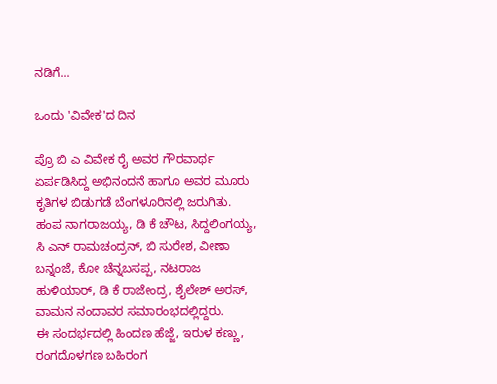ನಡಿಗೆ...

ಒಂದು 'ವಿವೇಕ'ದ ದಿನ

ಪ್ರೊ ಬಿ ಎ ವಿವೇಕ ರೈ ಅವರ ಗೌರವಾರ್ಥ ಏರ್ಪಡಿಸಿದ್ದ ಅಭಿನಂದನೆ ಹಾಗೂ ಅವರ ಮೂರು ಕೃತಿಗಳ ಬಿಡುಗಡೆ ಬೆಂಗಳೂರಿನಲ್ಲಿ ಜರುಗಿತು.
ಹಂಪ ನಾಗರಾಜಯ್ಯ, ಡಿ ಕೆ ಚೌಟ, ಸಿದ್ದಲಿಂಗಯ್ಯ, ಸಿ ಎನ್ ರಾಮಚಂದ್ರನ್, ಬಿ ಸುರೇಶ, ವೀಣಾ ಬನ್ನಂಜೆ, ಕೋ ಚೆನ್ನಬಸಪ್ಪ, ನಟರಾಜ ಹುಳಿಯಾರ್, ಡಿ ಕೆ ರಾಜೇಂದ್ರ, ಶೈಲೇಶ್ ಅರಸ್, ವಾಮನ ನಂದಾವರ ಸಮಾರಂಭದಲ್ಲಿದ್ದರು.
ಈ ಸಂದರ್ಭದಲ್ಲಿ ಹಿಂದಣ ಹೆಜ್ಜೆ, ಇರುಳ ಕಣ್ಣು, ರಂಗದೊಳಗಣ ಬಹಿರಂಗ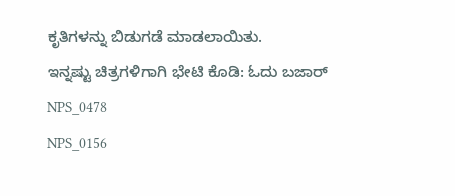ಕೃತಿಗಳನ್ನು ಬಿಡುಗಡೆ ಮಾಡಲಾಯಿತು.
ಇನ್ನಷ್ಟು ಚಿತ್ರಗಳಿಗಾಗಿ ಭೇಟಿ ಕೊಡಿ: ಓದು ಬಜಾರ್
NPS_0478
NPS_0156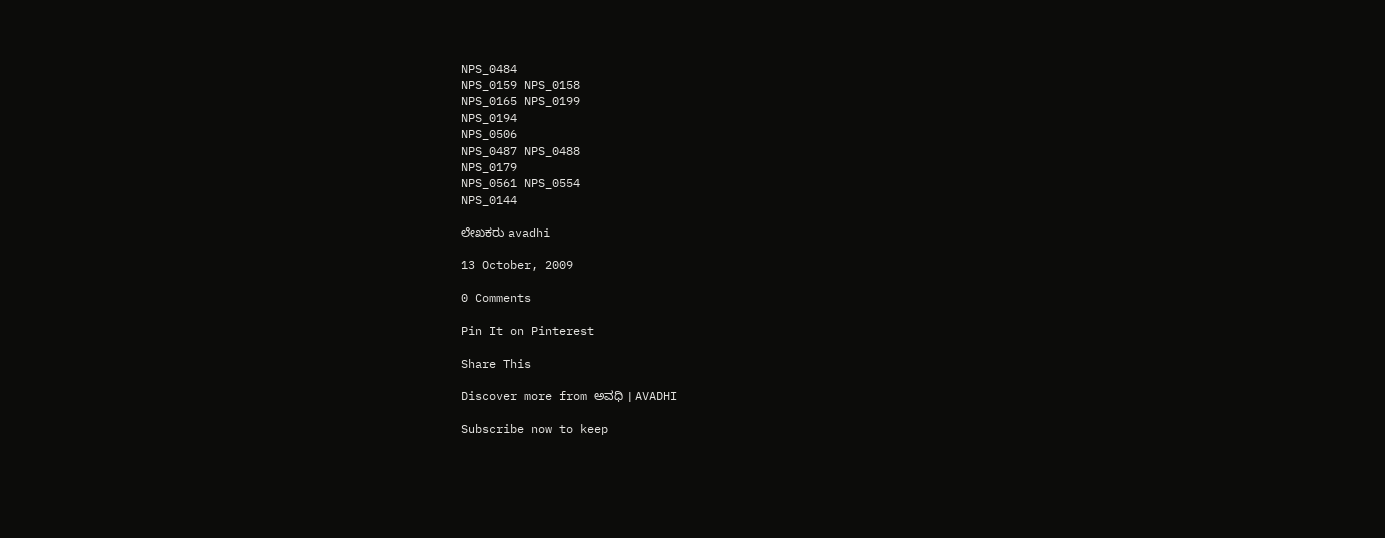NPS_0484
NPS_0159 NPS_0158
NPS_0165 NPS_0199
NPS_0194
NPS_0506
NPS_0487 NPS_0488
NPS_0179
NPS_0561 NPS_0554
NPS_0144

ಲೇಖಕರು avadhi

13 October, 2009

0 Comments

Pin It on Pinterest

Share This

Discover more from ಅವಧಿ । AVADHI

Subscribe now to keep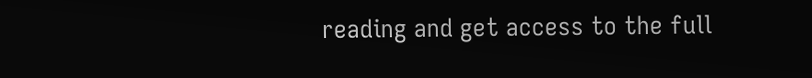reading and get access to the full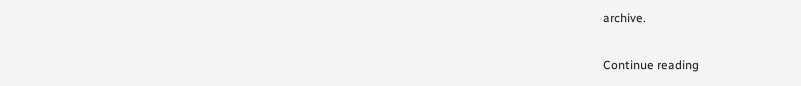archive.

Continue reading